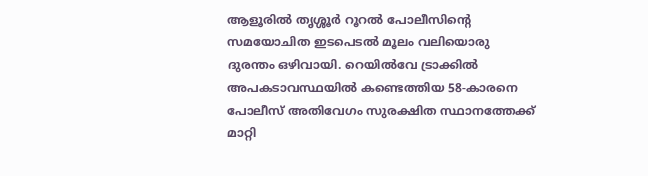ആളൂരിൽ തൃശ്ശൂർ റൂറൽ പോലീസിന്റെ സമയോചിത ഇടപെടൽ മൂലം വലിയൊരു ദുരന്തം ഒഴിവായി. റെയിൽവേ ട്രാക്കിൽ അപകടാവസ്ഥയിൽ കണ്ടെത്തിയ 58-കാരനെ പോലീസ് അതിവേഗം സുരക്ഷിത സ്ഥാനത്തേക്ക് മാറ്റി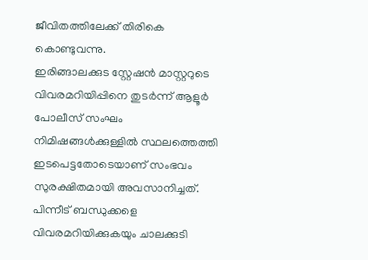ജീവിതത്തിലേക്ക് തിരികെ കൊണ്ടുവന്നു.
ഇരിങ്ങാലക്കുട സ്റ്റേഷൻ മാസ്റ്ററുടെ വിവരമറിയിപ്പിനെ തുടർന്ന് ആളൂർ പോലീസ് സംഘം നിമിഷങ്ങൾക്കുള്ളിൽ സ്ഥലത്തെത്തി ഇടപെട്ടതോടെയാണ് സംഭവം സുരക്ഷിതമായി അവസാനിച്ചത്. പിന്നീട് ബന്ധുക്കളെ വിവരമറിയിക്കുകയും ചാലക്കുടി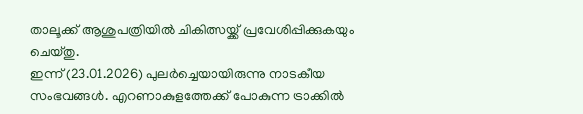താലൂക്ക് ആശുപത്രിയിൽ ചികിത്സയ്ക്ക് പ്രവേശിപ്പിക്കുകയും ചെയ്തു.
ഇന്ന് (23.01.2026) പുലർച്ചെയായിരുന്നു നാടകീയ സംഭവങ്ങൾ. എറണാകുളത്തേക്ക് പോകുന്ന ട്രാക്കിൽ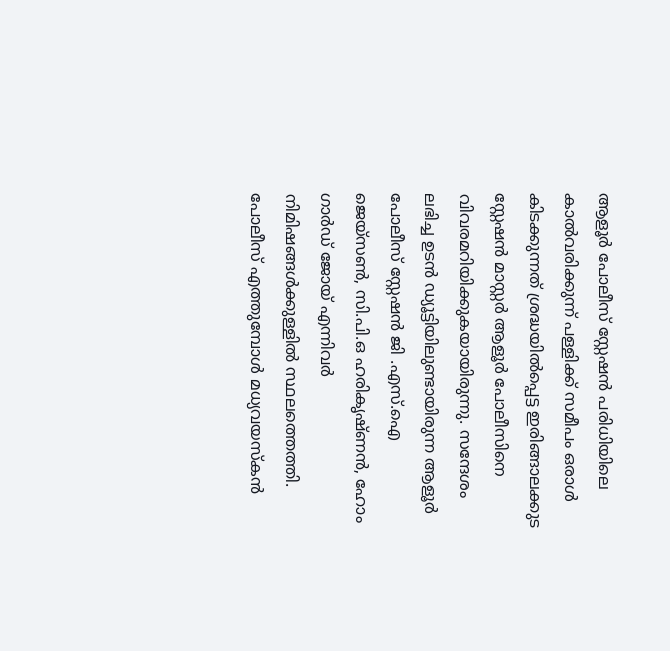ആളൂർ പോലീസ് സ്റ്റേഷൻ പരിധിയിലെ കാൽവരിക്കുന്ന് പള്ളിക്ക് സമീപം ഒരാൾ കിടക്കുന്നത് ശ്രദ്ധയിൽപ്പെട്ട ഇരിങ്ങാലക്കുട സ്റ്റേഷൻ മാസ്റ്റർ ആളൂർ പോലീസിനെ വിവരമറിയിക്കുകയായിരുന്നു. സന്ദേശം ലഭിച്ച ഉടൻ ഡ്യൂട്ടിയിലുണ്ടായിരുന്ന ആളൂർ പോലീസ് സ്റ്റേഷൻ ജി .എസ്.ഐ ജെയ്സൺ, സി.പി.ഒ ഹരികൃഷ്ണൻ, ഹോം ഗാർഡ് ജോയ് എന്നിവർ നിമിഷങ്ങൾക്കുള്ളിൽ സ്ഥലത്തെത്തി.
പോലീസ് എത്തുമ്പോൾ മധ്യവയസ്കൻ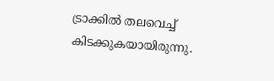ട്രാക്കിൽ തലവെച്ച് കിടക്കുകയായിരുന്നു.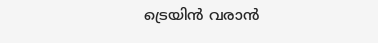ട്രെയിൻ വരാൻ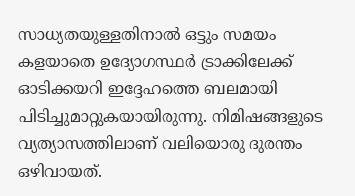സാധ്യതയുള്ളതിനാൽ ഒട്ടും സമയം കളയാതെ ഉദ്യോഗസ്ഥർ ട്രാക്കിലേക്ക് ഓടിക്കയറി ഇദ്ദേഹത്തെ ബലമായി പിടിച്ചുമാറ്റുകയായിരുന്നു. നിമിഷങ്ങളുടെ വ്യത്യാസത്തിലാണ് വലിയൊരു ദുരന്തം ഒഴിവായത്.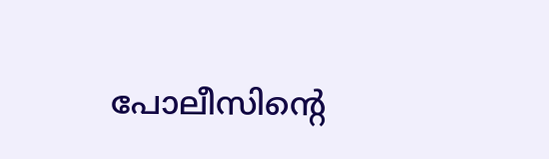പോലീസിന്റെ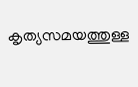കൃത്യസമയത്തുള്ള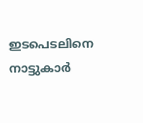ഇടപെടലിനെ നാട്ടുകാർ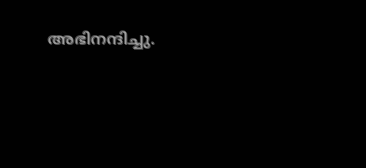അഭിനന്ദിച്ചു.